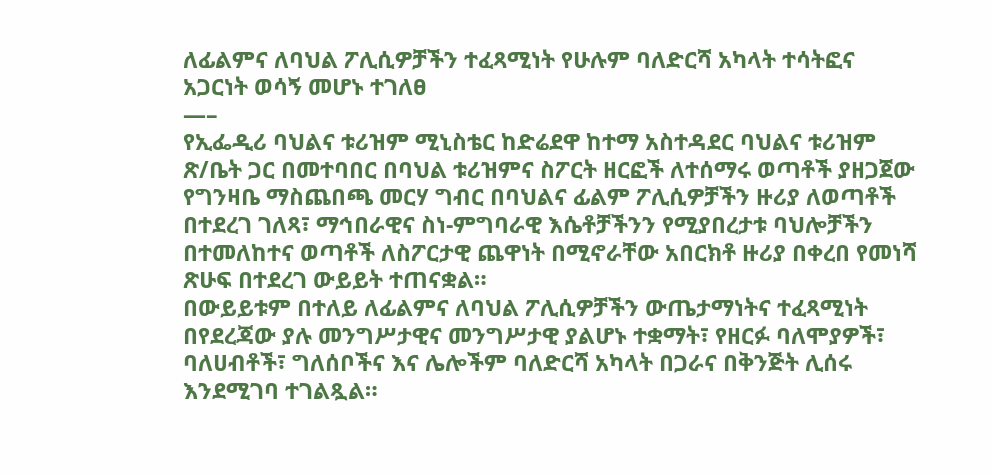ለፊልምና ለባህል ፖሊሲዎቻችን ተፈጻሚነት የሁሉም ባለድርሻ አካላት ተሳትፎና አጋርነት ወሳኝ መሆኑ ተገለፀ
—–
የኢፌዲሪ ባህልና ቱሪዝም ሚኒስቴር ከድሬደዋ ከተማ አስተዳደር ባህልና ቱሪዝም ጽ/ቤት ጋር በመተባበር በባህል ቱሪዝምና ስፖርት ዘርፎች ለተሰማሩ ወጣቶች ያዘጋጀው የግንዛቤ ማስጨበጫ መርሃ ግብር በባህልና ፊልም ፖሊሲዎቻችን ዙሪያ ለወጣቶች በተደረገ ገለጻ፣ ማኅበራዊና ስነ-ምግባራዊ እሴቶቻችንን የሚያበረታቱ ባህሎቻችን በተመለከተና ወጣቶች ለስፖርታዊ ጨዋነት በሚኖራቸው አበርክቶ ዙሪያ በቀረበ የመነሻ ጽሁፍ በተደረገ ውይይት ተጠናቋል።
በውይይቱም በተለይ ለፊልምና ለባህል ፖሊሲዎቻችን ውጤታማነትና ተፈጻሚነት በየደረጃው ያሉ መንግሥታዊና መንግሥታዊ ያልሆኑ ተቋማት፣ የዘርፉ ባለሞያዎች፣ ባለሀብቶች፣ ግለሰቦችና እና ሌሎችም ባለድርሻ አካላት በጋራና በቅንጅት ሊሰሩ እንደሚገባ ተገልጿል።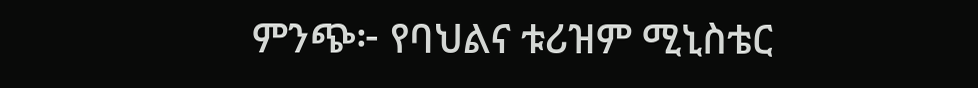ምንጭ፦ የባህልና ቱሪዝም ሚኒስቴር